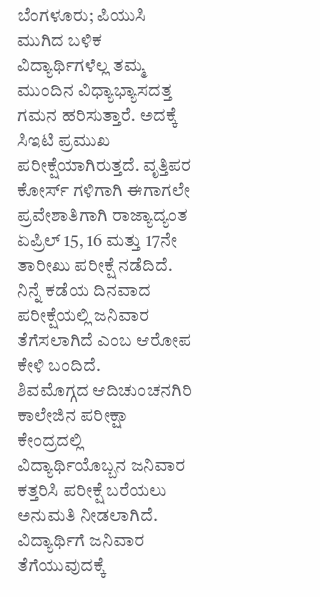ಬೆಂಗಳೂರು; ಪಿಯುಸಿ ಮುಗಿದ ಬಳಿಕ ವಿದ್ಯಾರ್ಥಿಗಳೆಲ್ಲ ತಮ್ಮ ಮುಂದಿನ ವಿಧ್ಯಾಭ್ಯಾಸದತ್ತ ಗಮನ ಹರಿಸುತ್ತಾರೆ. ಅದಕ್ಕೆ ಸಿಇಟಿ ಪ್ರಮುಖ ಪರೀಕ್ಷೆಯಾಗಿರುತ್ತದೆ. ವೃತ್ತಿಪರ ಕೋರ್ಸ್ ಗಳಿಗಾಗಿ ಈಗಾಗಲೇ ಪ್ರವೇಶಾತಿಗಾಗಿ ರಾಜ್ಯಾದ್ಯಂತ ಏಪ್ರಿಲ್ 15, 16 ಮತ್ತು 17ನೇ ತಾರೀಖು ಪರೀಕ್ಷೆ ನಡೆದಿದೆ. ನಿನ್ನೆ ಕಡೆಯ ದಿನವಾದ ಪರೀಕ್ಷೆಯಲ್ಲಿ ಜನಿವಾರ ತೆಗೆಸಲಾಗಿದೆ ಎಂಬ ಆರೋಪ ಕೇಳಿ ಬಂದಿದೆ.
ಶಿವಮೊಗ್ಗದ ಆದಿಚುಂಚನಗಿರಿ ಕಾಲೇಜಿನ ಪರೀಕ್ಷಾ ಕೇಂದ್ರದಲ್ಲಿ ವಿದ್ಯಾರ್ಥಿಯೊಬ್ಬನ ಜನಿವಾರ ಕತ್ತರಿಸಿ ಪರೀಕ್ಷೆ ಬರೆಯಲು ಅನುಮತಿ ನೀಡಲಾಗಿದೆ. ವಿದ್ಯಾರ್ಥಿಗೆ ಜನಿವಾರ ತೆಗೆಯುವುದಕ್ಕೆ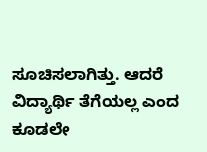ಸೂಚಿಸಲಾಗಿತ್ತು. ಆದರೆ ವಿದ್ಯಾರ್ಥಿ ತೆಗೆಯಲ್ಲ ಎಂದ ಕೂಡಲೇ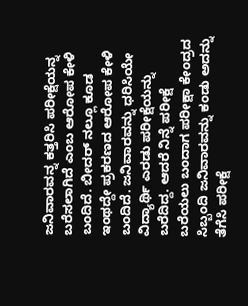ಜನಿವಾರವನ್ನ ಕತ್ತರಿಸಿ ಪರೀಕ್ಷೆಯನ್ನ ಬರೆಸಲಾಗಿದೆ ಎಂಬ ಆರೋಪ ಕೇಳಿ ಬಂದಿದೆ. ಬೀದರ್ ನಲ್ಲೂ ಕೂಡ ಇಂಥದ್ದೇ ಪ್ರಕರಣದ ಆರೋಪ ಕೇಳಿ ಬಂದಿದೆ. ಜನಿವಾರವನ್ನು ಧರಿಸಿಯೇ ವಿದ್ಯಾರ್ಥಿ ಎರಡು ಪರೀಕ್ಷೆಯನ್ನು ಬರೆದಿದ್ದ. ಆದರೆ ನಿನ್ನೆ ಪರೀಕ್ಷೆ ಬರೆಯಲು ಬಂದಾಗ ಪರೀಕ್ಷಾ ಕೇಂದ್ರದ ಸಿಬ್ಬಂದಿ ಜನಿವಾರವನ್ನು ಕಂಡು ಅದನ್ನು ತೆಗೆಸಿ ಪರೀಕ್ಷೆ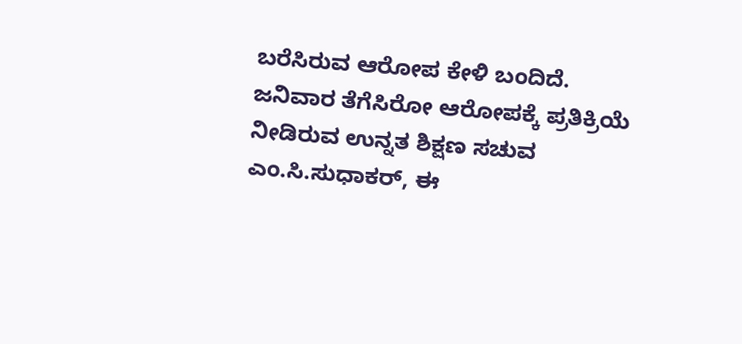ಬರೆಸಿರುವ ಆರೋಪ ಕೇಳಿ ಬಂದಿದೆ.
ಜನಿವಾರ ತೆಗೆಸಿರೋ ಆರೋಪಕ್ಕೆ ಪ್ರತಿಕ್ರಿಯೆ ನೀಡಿರುವ ಉನ್ನತ ಶಿಕ್ಷಣ ಸಚುವ ಎಂ.ಸಿ.ಸುಧಾಕರ್, ಈ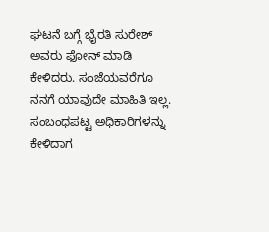ಘಟನೆ ಬಗ್ಗೆ ಭೈರತಿ ಸುರೇಶ್ ಅವರು ಫೋನ್ ಮಾಡಿ ಕೇಳಿದರು. ಸಂಜೆಯವರೆಗೂ ನನಗೆ ಯಾವುದೇ ಮಾಹಿತಿ ಇಲ್ಲ. ಸಂಬಂಧಪಟ್ಟ ಅಧಿಕಾರಿಗಳನ್ನು ಕೇಳಿದಾಗ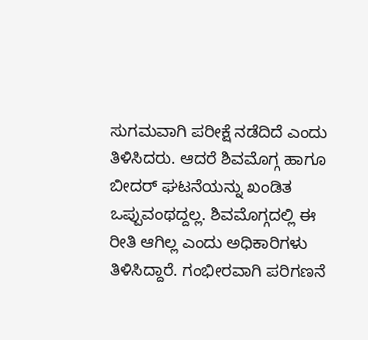ಸುಗಮವಾಗಿ ಪರೀಕ್ಷೆ ನಡೆದಿದೆ ಎಂದು ತಿಳಿಸಿದರು. ಆದರೆ ಶಿವಮೊಗ್ಗ ಹಾಗೂ ಬೀದರ್ ಘಟನೆಯನ್ನು ಖಂಡಿತ ಒಪ್ಪುವಂಥದ್ದಲ್ಲ. ಶಿವಮೊಗ್ಗದಲ್ಲಿ ಈ ರೀತಿ ಆಗಿಲ್ಲ ಎಂದು ಅಧಿಕಾರಿಗಳು ತಿಳಿಸಿದ್ದಾರೆ. ಗಂಭೀರವಾಗಿ ಪರಿಗಣನೆ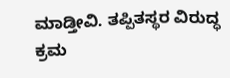ಮಾಡ್ತೀವಿ. ತಪ್ಪಿತಸ್ಥರ ವಿರುದ್ಧ ಕ್ರಮ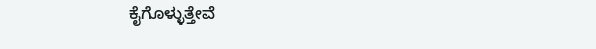ಕೈಗೊಳ್ಳುತ್ತೇವೆ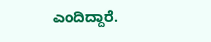ಎಂದಿದ್ದಾರೆ.